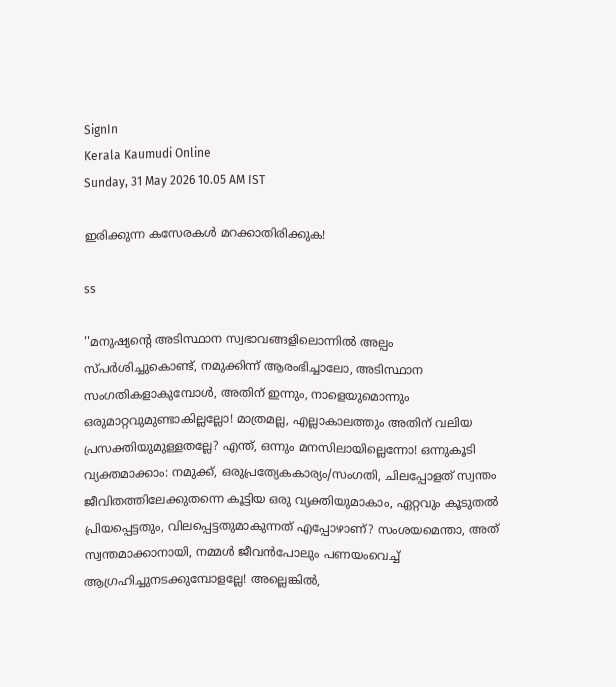SignIn
Kerala Kaumudi Online
Sunday, 31 May 2026 10.05 AM IST

ഇരിക്കുന്ന കസേരകൾ മറക്കാതിരിക്കുക!

ss

''മനുഷ്യന്റെ അടിസ്ഥാന സ്വഭാവങ്ങളിലൊന്നിൽ അല്പം സ്പർശിച്ചുകൊണ്ട്, നമുക്കിന്ന് ആരംഭിച്ചാലോ, അടിസ്ഥാന സംഗതികളാകുമ്പോൾ, അതിന് ഇന്നും, നാളെയുമൊന്നും ഒരുമാറ്റവുമുണ്ടാകില്ലല്ലോ! മാത്രമല്ല, എല്ലാകാലത്തും അതിന് വലിയ പ്രസക്തിയുമുള്ളതല്ലേ? എന്ത്, ഒന്നും മനസിലായില്ലെന്നോ! ഒന്നുകൂടി വ്യക്തമാക്കാം: നമുക്ക്, ഒരുപ്രത്യേകകാര്യം/സംഗതി, ചിലപ്പോളത് സ്വന്തം ജീവിതത്തിലേക്കുതന്നെ കൂട്ടിയ ഒരു വ്യക്തിയുമാകാം, ഏറ്റവും കൂടുതൽ പ്രിയപ്പെട്ടതും, വിലപ്പെട്ടതുമാകുന്നത് എപ്പോഴാണ്? സംശയമെന്താ, അത് സ്വന്തമാക്കാനായി, നമ്മൾ ജീവൻപോലും പണയംവെച്ച് ആഗ്രഹിച്ചുനടക്കുമ്പോളല്ലേ! അല്ലെങ്കിൽ,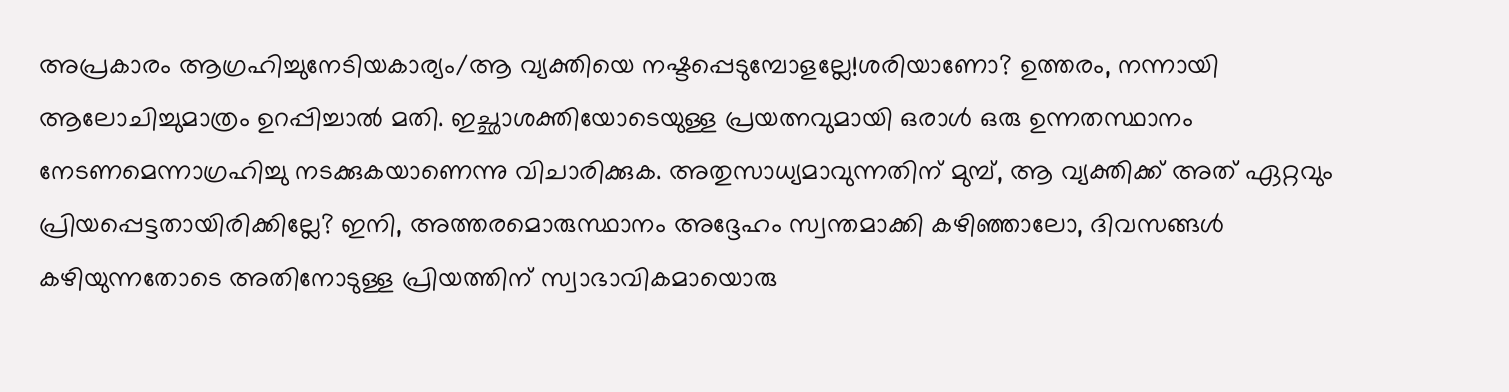അപ്രകാരം ആഗ്രഹിച്ചുനേടിയകാര്യം/ആ വ്യക്തിയെ നഷ്ടപ്പെടുമ്പോളല്ലേ!ശരിയാണോ? ഉത്തരം, നന്നായി ആലോചിച്ചുമാത്രം ഉറപ്പിച്ചാൽ മതി. ഇച്ഛാശക്തിയോടെയുള്ള പ്രയത്നവുമായി ഒരാൾ ഒരു ഉന്നതസ്ഥാനം നേടണമെന്നാഗ്രഹിച്ചു നടക്കുകയാണെന്നു വിചാരിക്കുക. അതുസാധ്യമാവുന്നതിന് മുമ്പ്, ആ വ്യക്തിക്ക് അത് ഏറ്റവും പ്രിയപ്പെട്ടതായിരിക്കില്ലേ? ഇനി, അത്തരമൊരുസ്ഥാനം അദ്ദേഹം സ്വന്തമാക്കി കഴിഞ്ഞാലോ, ദിവസങ്ങൾ കഴിയുന്നതോടെ അതിനോടുള്ള പ്രിയത്തിന് സ്വാഭാവികമായൊരു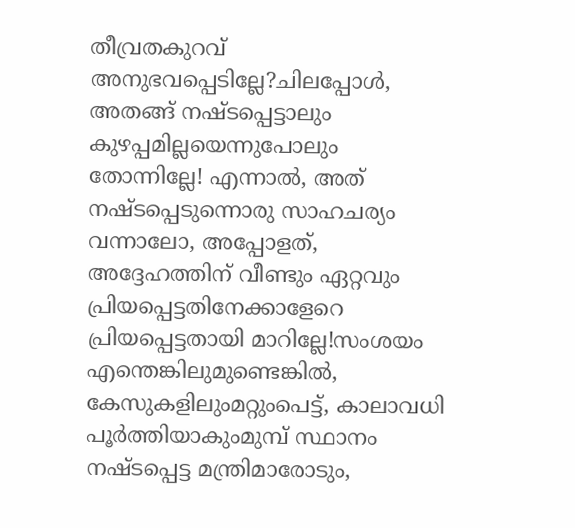തീവ്രതകുറവ് അനുഭവപ്പെടില്ലേ?ചിലപ്പോൾ, അതങ്ങ് നഷ്ടപ്പെട്ടാലും കുഴപ്പമില്ലയെന്നുപോലും തോന്നില്ലേ! എന്നാൽ, അത് നഷ്ടപ്പെടുന്നൊരു സാഹചര്യം വന്നാലോ, അപ്പോളത്, അദ്ദേഹത്തിന് വീണ്ടും ഏറ്റവും പ്രിയപ്പെട്ടതിനേക്കാളേറെ പ്രിയപ്പെട്ടതായി മാറില്ലേ!സംശയം എന്തെങ്കിലുമുണ്ടെങ്കിൽ, കേസുകളിലുംമറ്റുംപെട്ട്, കാലാവധി പൂർത്തിയാകുംമുമ്പ് സ്ഥാനം നഷ്ടപ്പെട്ട മന്ത്രിമാരോടും,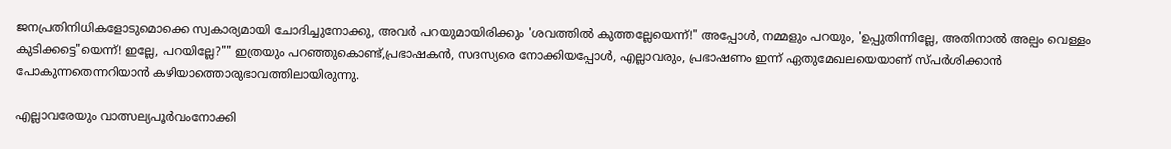ജനപ്രതിനിധികളോടുമൊക്കെ സ്വകാര്യമായി ചോദിച്ചുനോക്കു, അവർ പറയുമായിരിക്കും 'ശവത്തിൽ കുത്തല്ലേയെന്ന്!" അപ്പോൾ, നമ്മളും പറയും, 'ഉപ്പുതിന്നില്ലേ, അതിനാൽ അല്പം വെള്ളം കുടിക്കട്ടെ"യെന്ന്! ഇല്ലേ, പറയില്ലേ?"" ഇത്രയും പറഞ്ഞുകൊണ്ട്,പ്രഭാഷകൻ, സദസ്യരെ നോക്കിയപ്പോൾ, എല്ലാവരും, പ്രഭാഷണം ഇന്ന് ഏതുമേഖലയെയാണ് സ്പർശിക്കാൻ പോകുന്നതെന്നറിയാൻ കഴിയാത്തൊരുഭാവത്തിലായിരുന്നു.

എല്ലാവരേയും വാത്സല്യപൂർവംനോക്കി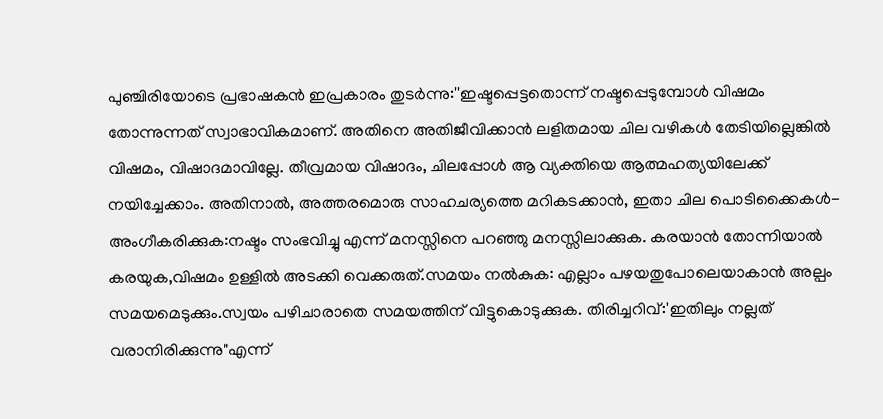പുഞ്ചിരിയോടെ പ്രഭാഷകൻ ഇപ്രകാരം തുടർന്നു:''ഇഷ്ടപ്പെട്ടതൊന്ന് നഷ്ടപ്പെടുമ്പോൾ വിഷമം തോന്നുന്നത് സ്വാഭാവികമാണ്. അതിനെ അതിജീവിക്കാൻ ലളിതമായ ചില വഴികൾ തേടിയില്ലെങ്കിൽ വിഷമം, വിഷാദമാവില്ലേ. തീവ്രമായ വിഷാദം, ചിലപ്പോൾ ആ വ്യക്തിയെ ആത്മഹത്യയിലേക്ക് നയിച്ചേക്കാം. അതിനാൽ, അത്തരമൊരു സാഹചര്യത്തെ മറികടക്കാൻ, ഇതാ ചില പൊടിക്കൈകൾ-അംഗീകരിക്കുക:നഷ്ടം സംഭവിച്ചു എന്ന് മനസ്സിനെ പറഞ്ഞു മനസ്സിലാക്കുക. കരയാൻ തോന്നിയാൽ കരയുക,വിഷമം ഉള്ളിൽ അടക്കി വെക്കരുത്.സമയം നൽകുക: എല്ലാം പഴയതുപോലെയാകാൻ അല്പം സമയമെടുക്കും.സ്വയം പഴിചാരാതെ സമയത്തിന് വിട്ടുകൊടുക്കുക. തിരിച്ചറിവ്:'ഇതിലും നല്ലത് വരാനിരിക്കുന്നു"എന്ന്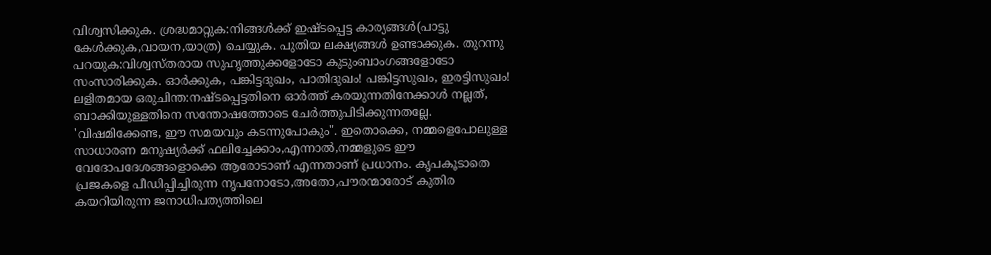വിശ്വസിക്കുക. ശ്രദ്ധമാറ്റുക:നിങ്ങൾക്ക് ഇഷ്ടപ്പെട്ട കാര്യങ്ങൾ(പാട്ടു കേൾക്കുക,വായന,യാത്ര) ചെയ്യുക. പുതിയ ലക്ഷ്യങ്ങൾ ഉണ്ടാക്കുക. തുറന്നു പറയുക:വിശ്വസ്തരായ സുഹൃത്തുക്കളോടോ കുടുംബാംഗങ്ങളോടോ സംസാരിക്കുക. ഓർക്കുക, പങ്കിട്ടദുഖം, പാതിദുഖം! പങ്കിട്ടസുഖം, ഇരട്ടിസുഖം! ലളിതമായ ഒരുചിന്ത:നഷ്ടപ്പെട്ടതിനെ ഓർത്ത് കരയുന്നതിനേക്കാൾ നല്ലത്, ബാക്കിയുള്ളതിനെ സന്തോഷത്തോടെ ചേർത്തുപിടിക്കുന്നതല്ലേ. 'വിഷമിക്കേണ്ട, ഈ സമയവും കടന്നുപോകും". ഇതൊക്കെ, നമ്മളെപോലുള്ള സാധാരണ മനുഷ്യർക്ക് ഫലിച്ചേക്കാം,എന്നാൽ,നമ്മളുടെ ഈ വേദോപദേശങ്ങളൊക്കെ ആരോടാണ് എന്നതാണ് പ്രധാനം. കൃപകൂടാതെ പ്രജകളെ പീഡിപ്പിച്ചിരുന്ന നൃപനോടോ,അതോ,പൗരന്മാരോട് കുതിര കയറിയിരുന്ന ജനാധിപത്യത്തിലെ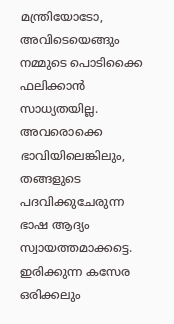മന്ത്രിയോടോ, അവിടെയെങ്ങും നമ്മുടെ പൊടിക്കൈ ഫലിക്കാൻ സാധ്യതയില്ല. അവരൊക്കെ ഭാവിയിലെങ്കിലും, തങ്ങളുടെ പദവിക്കുചേരുന്ന ഭാഷ ആദ്യം സ്വായത്തമാക്കട്ടെ. ഇരിക്കുന്ന കസേര ഒരിക്കലും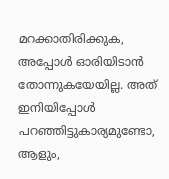മറക്കാതിരിക്കുക, അപ്പോൾ ഓരിയിടാൻ തോന്നുകയേയില്ല. അത് ഇനിയിപ്പോൾ പറഞ്ഞിട്ടുകാര്യമുണ്ടോ, ആളും,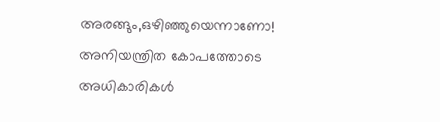അരങ്ങും,ഒഴിഞ്ഞുയെന്നാണോ! അനിയന്ത്രിത കോപത്തോടെ അധികാരികൾ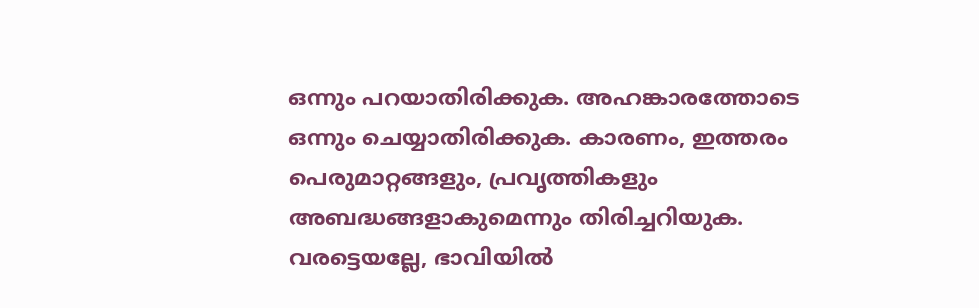ഒന്നും പറയാതിരിക്കുക. അഹങ്കാരത്തോടെ ഒന്നും ചെയ്യാതിരിക്കുക. കാരണം, ഇത്തരം പെരുമാറ്റങ്ങളും, പ്രവൃത്തികളും അബദ്ധങ്ങളാകുമെന്നും തിരിച്ചറിയുക. വരട്ടെയല്ലേ, ഭാവിയിൽ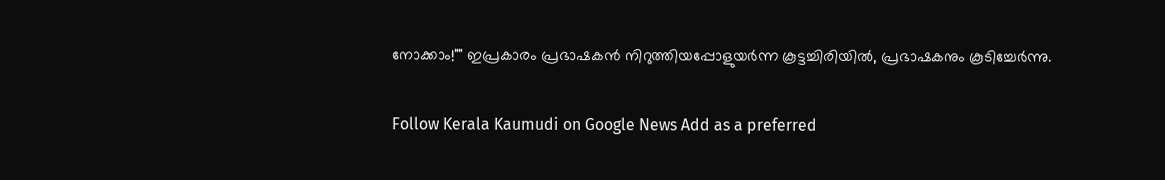നോക്കാം!"" ഇപ്രകാരം പ്രഭാഷകൻ നിറുത്തിയപ്പോളുയർന്ന കൂട്ടച്ചിരിയിൽ, പ്രഭാഷകനും കൂടിച്ചേർന്നു.

Follow Kerala Kaumudi on Google News Add as a preferred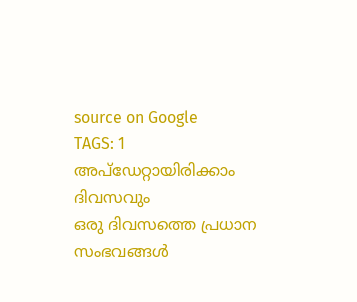source on Google
TAGS: 1
അപ്ഡേറ്റായിരിക്കാം ദിവസവും
ഒരു ദിവസത്തെ പ്രധാന സംഭവങ്ങൾ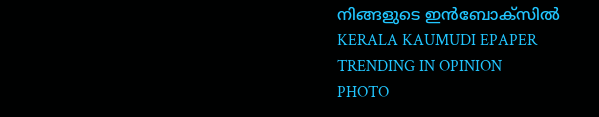നിങ്ങളുടെ ഇൻബോക്സിൽ
KERALA KAUMUDI EPAPER
TRENDING IN OPINION
PHOTO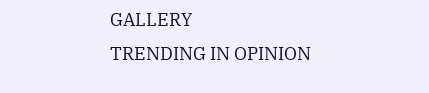GALLERY
TRENDING IN OPINION